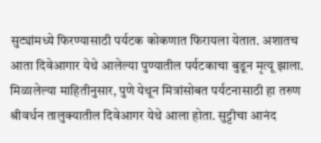सुट्यांमध्ये फिरण्यासाठी पर्यटक कोकणात फिरायला येतात. अशातच आता दिवेआगार येथे आलेल्या पुण्यातील पर्यटकाचा बुडून मृत्यू झाला. मिळालेल्या माहितीनुसार, पुणे येथून मित्रांसोबत पर्यटनासाठी हा तरुण श्रीवर्धन तालुक्यातील दिवेआगर येथे आला होता. सुट्टीचा आनंद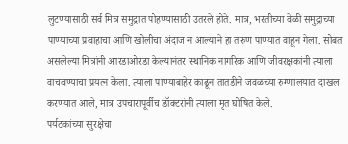लुटण्यासाठी सर्व मित्र समुद्रात पोहण्यासाठी उतरले होते. मात्र, भरतीच्या वेळी समुद्राच्या पाण्याच्या प्रवाहाचा आणि खोलीचा अंदाज न आल्याने हा तरुण पाण्यात वाहून गेला. सोबत असलेल्या मित्रांनी आरडाओरडा केल्यानंतर स्थानिक नागरिक आणि जीवरक्षकांनी त्याला वाचवण्याचा प्रयत्न केला. त्याला पाण्याबाहेर काढून तातडीने जवळच्या रुग्णालयात दाखल करण्यात आले, मात्र उपचारापूर्वीच डॉक्टरांनी त्याला मृत घोषित केले.
पर्यटकांच्या सुरक्षेचा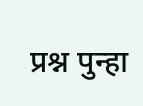प्रश्न पुन्हा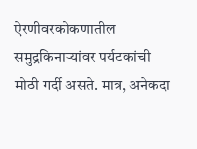ऐरणीवरकोकणातील समुद्रकिनाऱ्यांवर पर्यटकांची मोठी गर्दी असते. मात्र, अनेकदा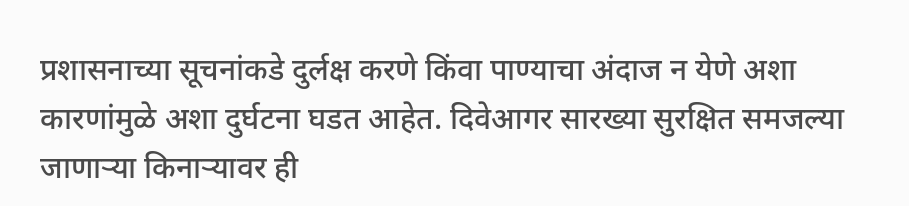प्रशासनाच्या सूचनांकडे दुर्लक्ष करणे किंवा पाण्याचा अंदाज न येणे अशा कारणांमुळे अशा दुर्घटना घडत आहेत. दिवेआगर सारख्या सुरक्षित समजल्या जाणाऱ्या किनाऱ्यावर ही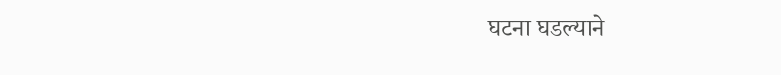घटना घडल्याने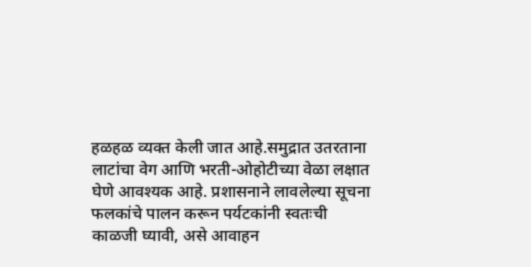हळहळ व्यक्त केली जात आहे.समुद्रात उतरताना लाटांचा वेग आणि भरती-ओहोटीच्या वेळा लक्षात घेणे आवश्यक आहे. प्रशासनाने लावलेल्या सूचना फलकांचे पालन करून पर्यटकांनी स्वतःची काळजी घ्यावी, असे आवाहन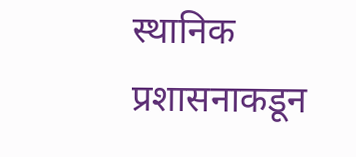स्थानिक प्रशासनाकडून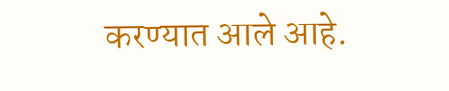करण्यात आले आहे.